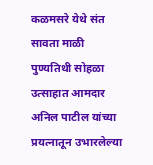कळमसरे येथे संत सावता माळी पुण्यतिथी सोहळा उत्साहात आमदार अनिल पाटील यांच्या प्रयत्नातून उभारलेल्या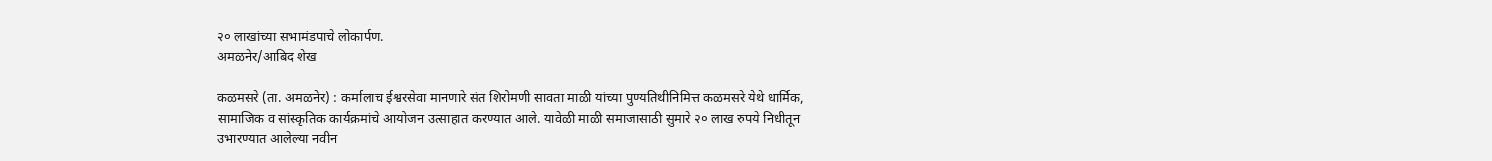२० लाखांच्या सभामंडपाचे लोकार्पण.
अमळनेर/आबिद शेख

कळमसरे (ता. अमळनेर) : कर्मालाच ईश्वरसेवा मानणारे संत शिरोमणी सावता माळी यांच्या पुण्यतिथीनिमित्त कळमसरे येथे धार्मिक, सामाजिक व सांस्कृतिक कार्यक्रमांचे आयोजन उत्साहात करण्यात आले. यावेळी माळी समाजासाठी सुमारे २० लाख रुपये निधीतून उभारण्यात आलेल्या नवीन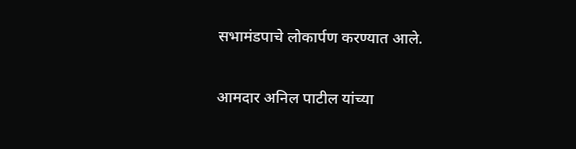सभामंडपाचे लोकार्पण करण्यात आले.

आमदार अनिल पाटील यांच्या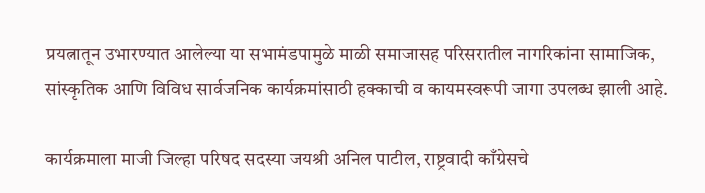प्रयत्नातून उभारण्यात आलेल्या या सभामंडपामुळे माळी समाजासह परिसरातील नागरिकांना सामाजिक, सांस्कृतिक आणि विविध सार्वजनिक कार्यक्रमांसाठी हक्काची व कायमस्वरूपी जागा उपलब्ध झाली आहे.

कार्यक्रमाला माजी जिल्हा परिषद सदस्या जयश्री अनिल पाटील, राष्ट्रवादी काँग्रेसचे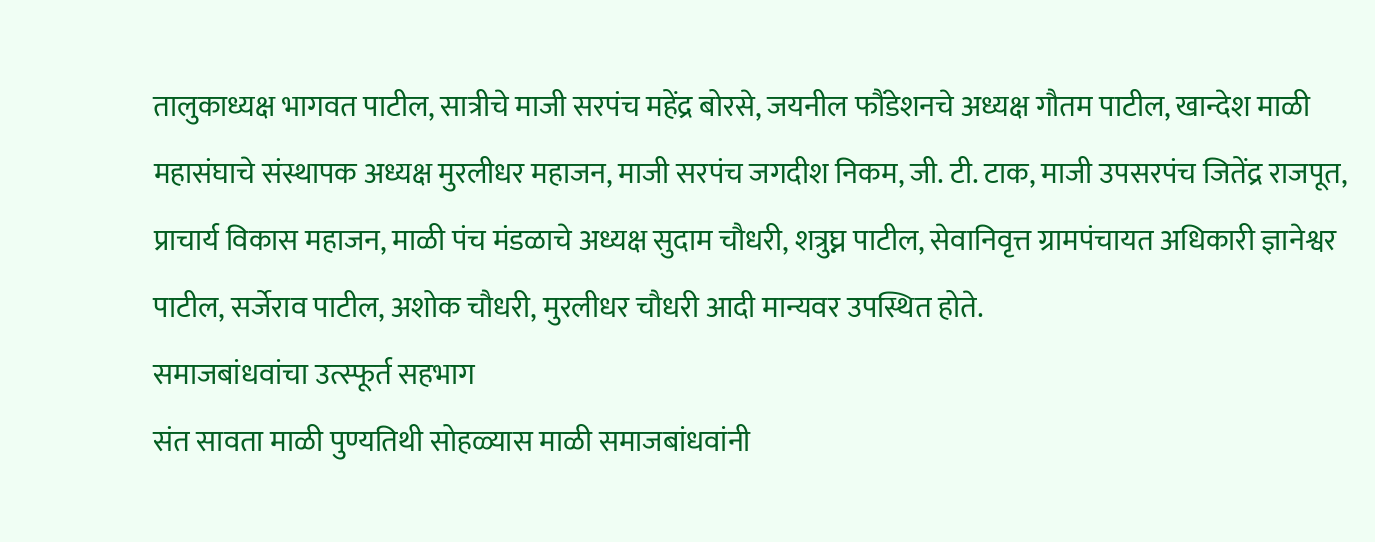तालुकाध्यक्ष भागवत पाटील, सात्रीचे माजी सरपंच महेंद्र बोरसे, जयनील फौंडेशनचे अध्यक्ष गौतम पाटील, खान्देश माळी महासंघाचे संस्थापक अध्यक्ष मुरलीधर महाजन, माजी सरपंच जगदीश निकम, जी. टी. टाक, माजी उपसरपंच जितेंद्र राजपूत, प्राचार्य विकास महाजन, माळी पंच मंडळाचे अध्यक्ष सुदाम चौधरी, शत्रुघ्न पाटील, सेवानिवृत्त ग्रामपंचायत अधिकारी ज्ञानेश्वर पाटील, सर्जेराव पाटील, अशोक चौधरी, मुरलीधर चौधरी आदी मान्यवर उपस्थित होते.
समाजबांधवांचा उत्स्फूर्त सहभाग
संत सावता माळी पुण्यतिथी सोहळ्यास माळी समाजबांधवांनी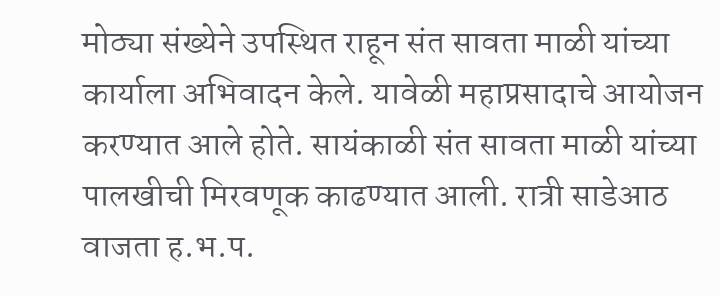मोठ्या संख्येने उपस्थित राहून संत सावता माळी यांच्या कार्याला अभिवादन केले. यावेळी महाप्रसादाचे आयोजन करण्यात आले होते. सायंकाळी संत सावता माळी यांच्या पालखीची मिरवणूक काढण्यात आली. रात्री साडेआठ वाजता ह.भ.प.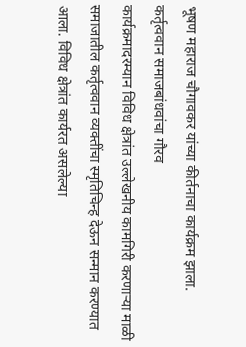भूषण महाराज चौगावकर यांच्या कीर्तनाचा कार्यक्रम झाला.
कर्तृत्ववान समाजबांधवांचा गौरव
कार्यक्रमादरम्यान विविध क्षेत्रांत उल्लेखनीय कामगिरी करणाऱ्या माळी समाजातील कर्तृत्ववान व्यक्तींचा स्मृतिचिन्ह देऊन सन्मान करण्यात आला. विविध क्षेत्रांत कार्यरत असलेल्या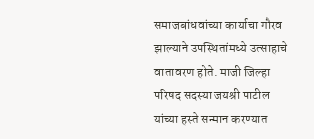समाजबांधवांच्या कार्याचा गौरव झाल्याने उपस्थितांमध्ये उत्साहाचे वातावरण होते. माजी जिल्हा परिषद सदस्या जयश्री पाटील यांच्या हस्ते सन्मान करण्यात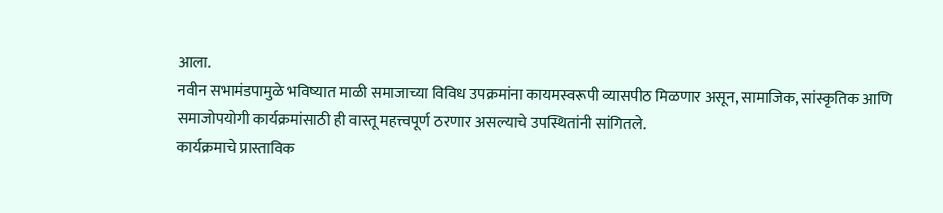आला.
नवीन सभामंडपामुळे भविष्यात माळी समाजाच्या विविध उपक्रमांना कायमस्वरूपी व्यासपीठ मिळणार असून, सामाजिक, सांस्कृतिक आणि समाजोपयोगी कार्यक्रमांसाठी ही वास्तू महत्त्वपूर्ण ठरणार असल्याचे उपस्थितांनी सांगितले.
कार्यक्रमाचे प्रास्ताविक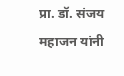प्रा. डॉ. संजय महाजन यांनी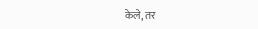केले, तर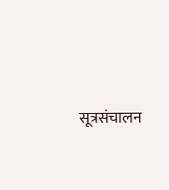सूत्रसंचालन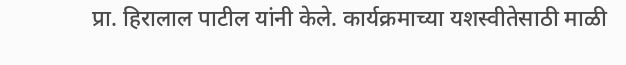प्रा. हिरालाल पाटील यांनी केले. कार्यक्रमाच्या यशस्वीतेसाठी माळी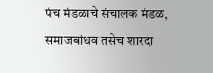पंच मंडळाचे संचालक मंडळ, समाजबांधव तसेच शारदा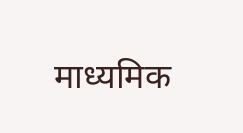माध्यमिक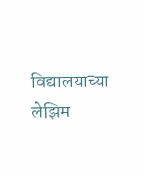विद्यालयाच्या लेझिम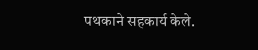पथकाने सहकार्य केले.